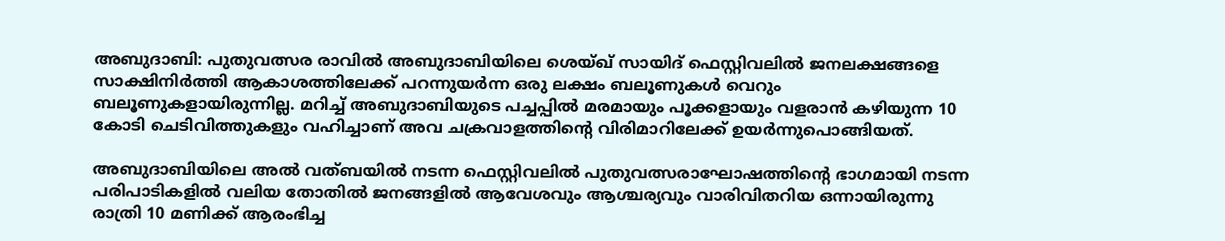അബുദാബി: പുതുവത്സര രാവില്‍ അബുദാബിയിലെ ശെയ്ഖ് സായിദ് ഫെസ്റ്റിവലില്‍ ജനലക്ഷങ്ങളെ സാക്ഷിനിര്‍ത്തി ആകാശത്തിലേക്ക് പറന്നുയര്‍ന്ന ഒരു ലക്ഷം ബലൂണുകള്‍ വെറും ബലൂണുകളായിരുന്നില്ല. മറിച്ച് അബുദാബിയുടെ പച്ചപ്പില്‍ മരമായും പൂക്കളായും വളരാന്‍ കഴിയുന്ന 10 കോടി ചെടിവിത്തുകളും വഹിച്ചാണ് അവ ചക്രവാളത്തിൻ്റെ വിരിമാറിലേക്ക് ഉയര്‍ന്നുപൊങ്ങിയത്.

അബുദാബിയിലെ അല്‍ വത്ബയില്‍ നടന്ന ഫെസ്റ്റിവലില്‍ പുതുവത്സരാഘോഷത്തിൻ്റെ ഭാഗമായി നടന്ന പരിപാടികളില്‍ വലിയ തോതില്‍ ജനങ്ങളില്‍ ആവേശവും ആശ്ചര്യവും വാരിവിതറിയ ഒന്നായിരുന്നു രാത്രി 10 മണിക്ക് ആരംഭിച്ച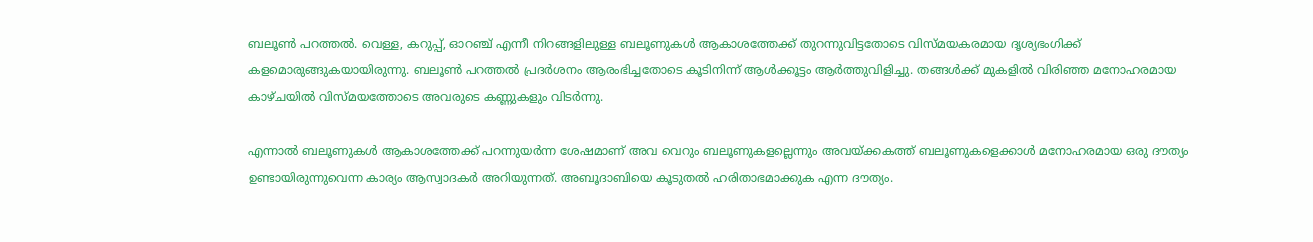ബലൂണ്‍ പറത്തല്‍. വെള്ള, കറുപ്പ്, ഓറഞ്ച് എന്നീ നിറങ്ങളിലുള്ള ബലൂണുകള്‍ ആകാശത്തേക്ക് തുറന്നുവിട്ടതോടെ വിസ്മയകരമായ ദൃശ്യഭംഗിക്ക് കളമൊരുങ്ങുകയായിരുന്നു. ബലൂണ്‍ പറത്തല്‍ പ്രദര്‍ശനം ആരംഭിച്ചതോടെ കൂടിനിന്ന് ആള്‍ക്കൂട്ടം ആര്‍ത്തുവിളിച്ചു. തങ്ങള്‍ക്ക് മുകളില്‍ വിരിഞ്ഞ മനോഹരമായ കാഴ്ചയില്‍ വിസ്മയത്തോടെ അവരുടെ കണ്ണുകളും വിടര്‍ന്നു.

എന്നാല്‍ ബലൂണുകള്‍ ആകാശത്തേക്ക് പറന്നുയര്‍ന്ന ശേഷമാണ് അവ വെറും ബലൂണുകളല്ലെന്നും അവയ്ക്കകത്ത് ബലൂണുകളെക്കാള്‍ മനോഹരമായ ഒരു ദൗത്യം ഉണ്ടായിരുന്നുവെന്ന കാര്യം ആസ്വാദകര്‍ അറിയുന്നത്. അബൂദാബിയെ കൂടുതല്‍ ഹരിതാഭമാക്കുക എന്ന ദൗത്യം.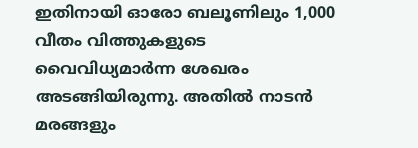ഇതിനായി ഓരോ ബലൂണിലും 1,000 വീതം വിത്തുകളുടെ വൈവിധ്യമാര്‍ന്ന ശേഖരം അടങ്ങിയിരുന്നു. അതില്‍ നാടന്‍ മരങ്ങളും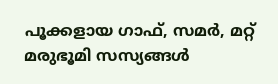പൂക്കളായ ഗാഫ്, സമര്‍, മറ്റ് മരുഭൂമി സസ്യങ്ങള്‍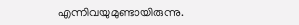എന്നിവയുമുണ്ടായിരുന്നു.